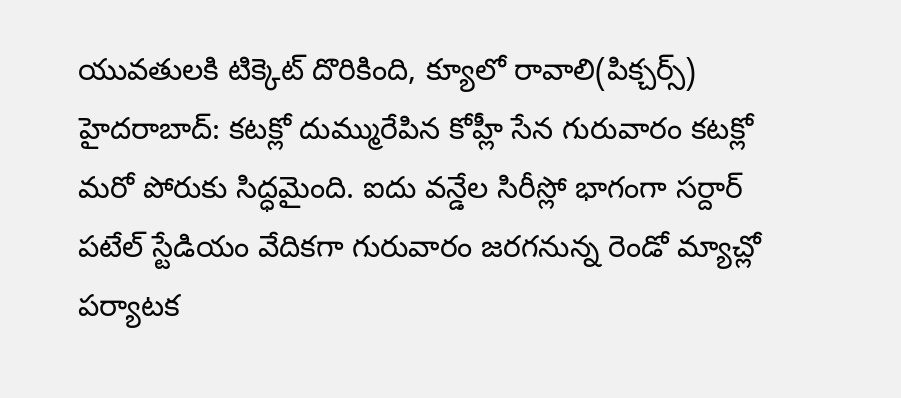యువతులకి టిక్కెట్ దొరికింది, క్యూలో రావాలి(పిక్చర్స్)
హైదరాబాద్: కటక్లో దుమ్మురేపిన కోహ్లీ సేన గురువారం కటక్లో మరో పోరుకు సిద్ధమైంది. ఐదు వన్డేల సిరీస్లో భాగంగా సర్దార్ పటేల్ స్టేడియం వేదికగా గురువారం జరగనున్న రెండో మ్యాచ్లో పర్యాటక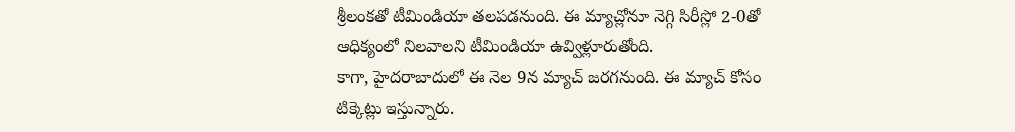శ్రీలంకతో టీమిండియా తలపడనుంది. ఈ మ్యాచ్లోనూ నెగ్గి సిరీస్లో 2-0తో ఆధిక్యంలో నిలవాలని టీమిండియా ఉవ్విళ్లూరుతోంది.
కాగా, హైదరాబాదులో ఈ నెల 9న మ్యాచ్ జరగనుంది. ఈ మ్యాచ్ కోసం టిక్కెట్లు ఇస్తున్నారు.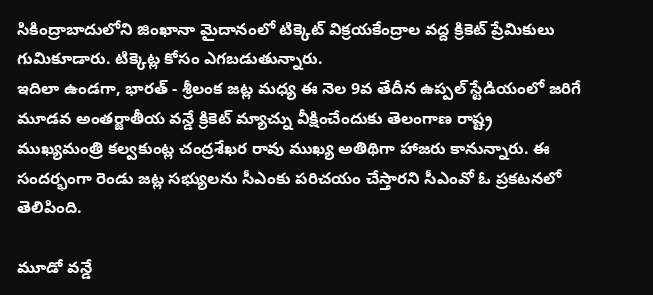సికింద్రాబాదులోని జింఖానా మైదానంలో టిక్కెట్ విక్రయకేంద్రాల వద్ద క్రికెట్ ప్రేమికులు గుమికూడారు. టిక్కెట్ల కోసం ఎగబడుతున్నారు.
ఇదిలా ఉండగా, భారత్ - శ్రీలంక జట్ల మధ్య ఈ నెల 9వ తేదీన ఉప్పల్ స్టేడియంలో జరిగే మూడవ అంతర్జాతీయ వన్డే క్రికెట్ మ్యాచ్ను వీక్షించేందుకు తెలంగాణ రాష్ట్ర ముఖ్యమంత్రి కల్వకుంట్ల చంద్రశేఖర రావు ముఖ్య అతిథిగా హాజరు కానున్నారు. ఈ సందర్భంగా రెండు జట్ల సభ్యులను సీఎంకు పరిచయం చేస్తారని సీఎంవో ఓ ప్రకటనలో తెలిపింది.

మూడో వన్డే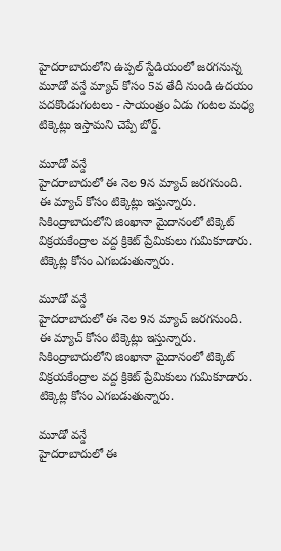హైదరాబాదులోని ఉప్పల్ స్టేడియంలో జరగనున్న మూడో వన్డే మ్యాచ్ కోసం 5వ తేదీ నుండి ఉదయం పదకొండుగంటలు - సాయంత్రం ఏడు గంటల మధ్య టిక్కెట్లు ఇస్తామని చెప్పే బోర్డ్.

మూడో వన్డే
హైదరాబాదులో ఈ నెల 9న మ్యాచ్ జరగనుంది. ఈ మ్యాచ్ కోసం టిక్కెట్లు ఇస్తున్నారు. సికింద్రాబాదులోని జింఖానా మైదానంలో టిక్కెట్ విక్రయకేంద్రాల వద్ద క్రికెట్ ప్రేమికులు గుమికూడారు. టిక్కెట్ల కోసం ఎగబడుతున్నారు.

మూడో వన్డే
హైదరాబాదులో ఈ నెల 9న మ్యాచ్ జరగనుంది. ఈ మ్యాచ్ కోసం టిక్కెట్లు ఇస్తున్నారు. సికింద్రాబాదులోని జింఖానా మైదానంలో టిక్కెట్ విక్రయకేంద్రాల వద్ద క్రికెట్ ప్రేమికులు గుమికూడారు. టిక్కెట్ల కోసం ఎగబడుతున్నారు.

మూడో వన్డే
హైదరాబాదులో ఈ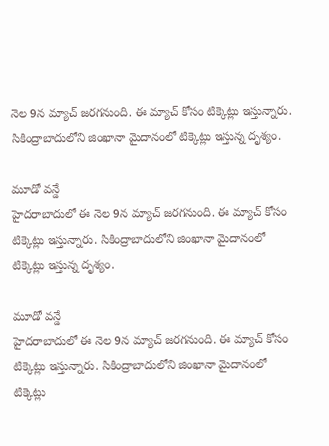నెల 9న మ్యాచ్ జరగనుంది. ఈ మ్యాచ్ కోసం టిక్కెట్లు ఇస్తున్నారు. సికింద్రాబాదులోని జింఖానా మైదానంలో టిక్కెట్లు ఇస్తున్న దృశ్యం.

మూడో వన్డే
హైదరాబాదులో ఈ నెల 9న మ్యాచ్ జరగనుంది. ఈ మ్యాచ్ కోసం టిక్కెట్లు ఇస్తున్నారు. సికింద్రాబాదులోని జింఖానా మైదానంలో టిక్కెట్లు ఇస్తున్న దృశ్యం.

మూడో వన్డే
హైదరాబాదులో ఈ నెల 9న మ్యాచ్ జరగనుంది. ఈ మ్యాచ్ కోసం టిక్కెట్లు ఇస్తున్నారు. సికింద్రాబాదులోని జింఖానా మైదానంలో టిక్కెట్లు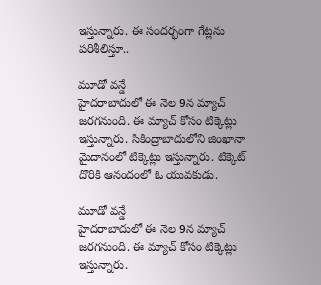ఇస్తున్నారు. ఈ సందర్భంగా గేట్లను పరిశీలిస్తూ..

మూడో వన్డే
హైదరాబాదులో ఈ నెల 9న మ్యాచ్ జరగనుంది. ఈ మ్యాచ్ కోసం టిక్కెట్లు ఇస్తున్నారు. సికింద్రాబాదులోని జింఖానా మైదానంలో టిక్కెట్లు ఇస్తున్నారు. టిక్కెట్ దొరికి ఆనందంలో ఓ యువకుడు.

మూడో వన్డే
హైదరాబాదులో ఈ నెల 9న మ్యాచ్ జరగనుంది. ఈ మ్యాచ్ కోసం టిక్కెట్లు ఇస్తున్నారు.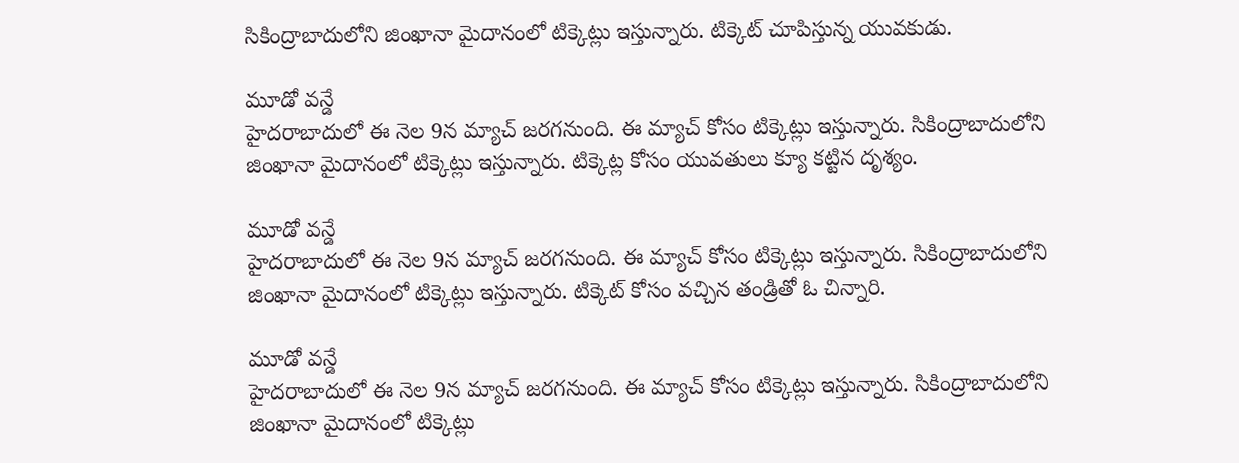సికింద్రాబాదులోని జింఖానా మైదానంలో టిక్కెట్లు ఇస్తున్నారు. టిక్కెట్ చూపిస్తున్న యువకుడు.

మూడో వన్డే
హైదరాబాదులో ఈ నెల 9న మ్యాచ్ జరగనుంది. ఈ మ్యాచ్ కోసం టిక్కెట్లు ఇస్తున్నారు. సికింద్రాబాదులోని జింఖానా మైదానంలో టిక్కెట్లు ఇస్తున్నారు. టిక్కెట్ల కోసం యువతులు క్యూ కట్టిన దృశ్యం.

మూడో వన్డే
హైదరాబాదులో ఈ నెల 9న మ్యాచ్ జరగనుంది. ఈ మ్యాచ్ కోసం టిక్కెట్లు ఇస్తున్నారు. సికింద్రాబాదులోని జింఖానా మైదానంలో టిక్కెట్లు ఇస్తున్నారు. టిక్కెట్ కోసం వచ్చిన తండ్రితో ఓ చిన్నారి.

మూడో వన్డే
హైదరాబాదులో ఈ నెల 9న మ్యాచ్ జరగనుంది. ఈ మ్యాచ్ కోసం టిక్కెట్లు ఇస్తున్నారు. సికింద్రాబాదులోని జింఖానా మైదానంలో టిక్కెట్లు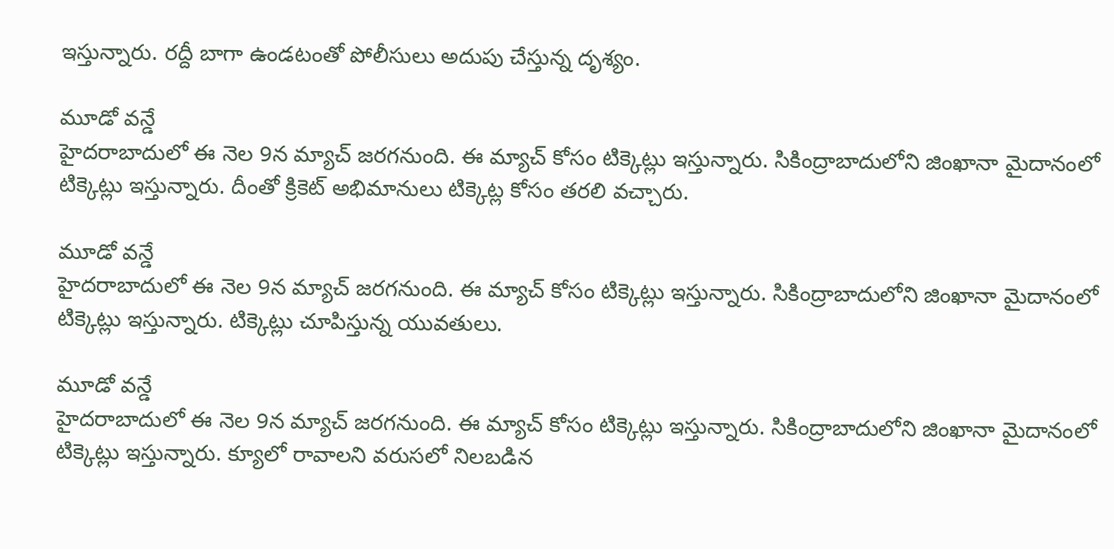ఇస్తున్నారు. రద్దీ బాగా ఉండటంతో పోలీసులు అదుపు చేస్తున్న దృశ్యం.

మూడో వన్డే
హైదరాబాదులో ఈ నెల 9న మ్యాచ్ జరగనుంది. ఈ మ్యాచ్ కోసం టిక్కెట్లు ఇస్తున్నారు. సికింద్రాబాదులోని జింఖానా మైదానంలో టిక్కెట్లు ఇస్తున్నారు. దీంతో క్రికెట్ అభిమానులు టిక్కెట్ల కోసం తరలి వచ్చారు.

మూడో వన్డే
హైదరాబాదులో ఈ నెల 9న మ్యాచ్ జరగనుంది. ఈ మ్యాచ్ కోసం టిక్కెట్లు ఇస్తున్నారు. సికింద్రాబాదులోని జింఖానా మైదానంలో టిక్కెట్లు ఇస్తున్నారు. టిక్కెట్లు చూపిస్తున్న యువతులు.

మూడో వన్డే
హైదరాబాదులో ఈ నెల 9న మ్యాచ్ జరగనుంది. ఈ మ్యాచ్ కోసం టిక్కెట్లు ఇస్తున్నారు. సికింద్రాబాదులోని జింఖానా మైదానంలో టిక్కెట్లు ఇస్తున్నారు. క్యూలో రావాలని వరుసలో నిలబడిన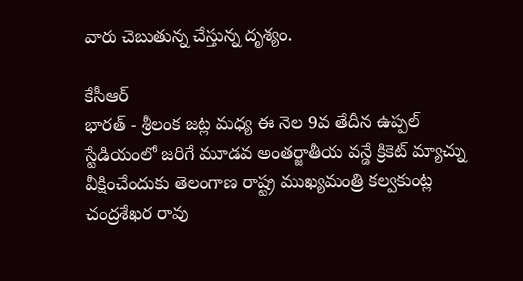వారు చెబుతున్న చేస్తున్న దృశ్యం.

కేసీఆర్
భారత్ - శ్రీలంక జట్ల మధ్య ఈ నెల 9వ తేదీన ఉప్పల్ స్టేడియంలో జరిగే మూడవ అంతర్జాతీయ వన్డే క్రికెట్ మ్యాచ్ను వీక్షించేందుకు తెలంగాణ రాష్ట్ర ముఖ్యమంత్రి కల్వకుంట్ల చంద్రశేఖర రావు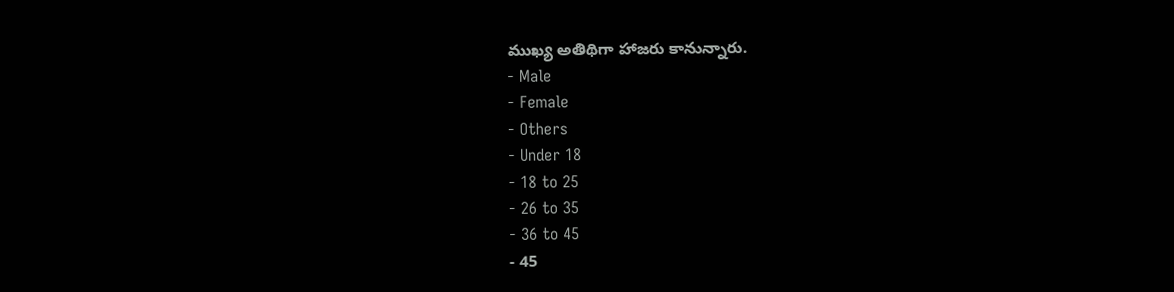ముఖ్య అతిథిగా హాజరు కానున్నారు.
- Male
- Female
- Others
- Under 18
- 18 to 25
- 26 to 35
- 36 to 45
- 45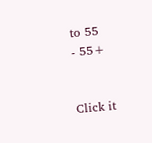to 55
- 55+


Click it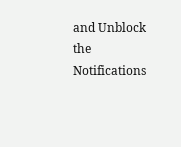and Unblock the Notifications